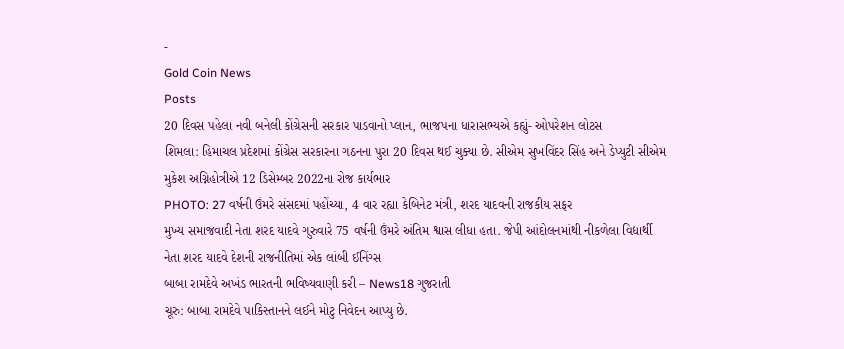-
Gold Coin News
Posts
20 દિવસ પહેલા નવી બનેલી કોંગ્રેસની સરકાર પાડવાનો પ્લાન, ભાજપના ધારાસભ્યએ કહ્યું- ઓપરેશન લોટસ
શિમલા: હિમાચલ પ્રદેશમાં કોંગ્રેસ સરકારના ગઠનના પુરા 20 દિવસ થઈ ચુક્યા છે. સીએમ સુખવિંદર સિંહ અને ડેપ્યુટી સીએમ મુકેશ અગ્નિહોત્રીએ 12 ડિસેમ્બર 2022ના રોજ કાર્યભાર
PHOTO: 27 વર્ષની ઉંમરે સંસદમાં પહોંચ્યા, 4 વાર રહ્યા કેબિનેટ મંત્રી, શરદ યાદવની રાજકીય સફર
મુખ્ય સમાજવાદી નેતા શરદ યાદવે ગુરુવારે 75 વર્ષની ઉંમરે અંતિમ શ્વાસ લીધા હતા. જેપી આંદોલનમાંથી નીકળેલા વિદ્યાર્થી નેતા શરદ યાદવે દેશની રાજનીતિમાં એક લાંબી ઈનિંગ્સ
બાબા રામદેવે અખંડ ભારતની ભવિષ્યવાણી કરી – News18 ગુજરાતી
ચૂરુ: બાબા રામદેવે પાકિસ્તાનને લઈને મોટુ નિવેદન આપ્યુ છે.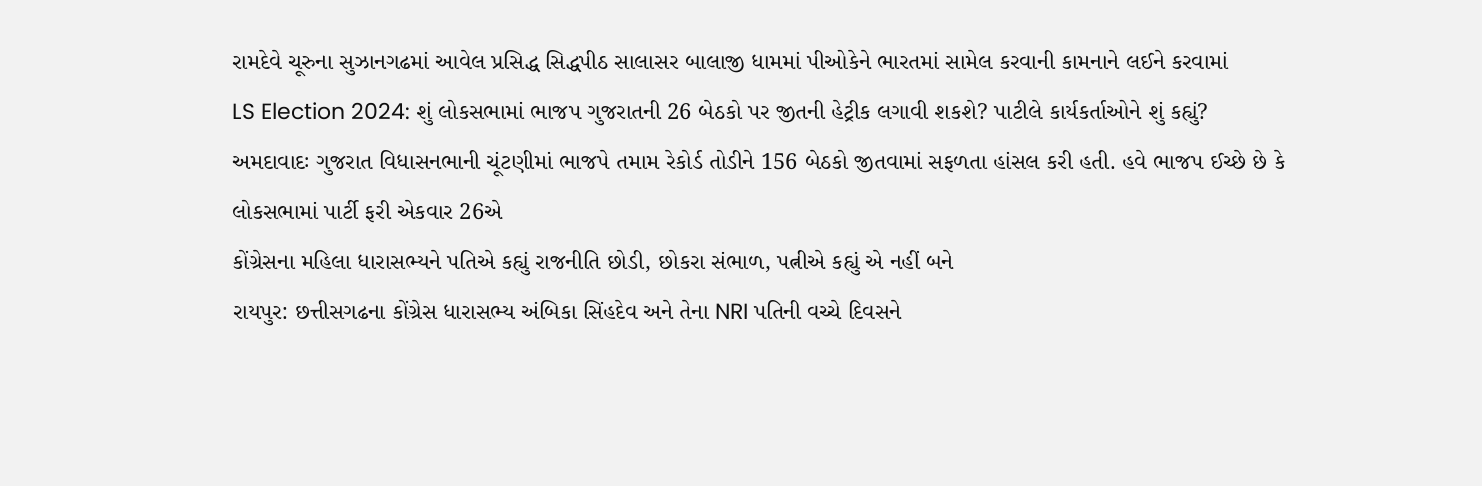રામદેવે ચૂરુના સુઝાનગઢમાં આવેલ પ્રસિદ્ધ સિદ્ધપીઠ સાલાસર બાલાજી ધામમાં પીઓકેને ભારતમાં સામેલ કરવાની કામનાને લઈને કરવામાં
LS Election 2024: શું લોકસભામાં ભાજપ ગુજરાતની 26 બેઠકો પર જીતની હેટ્રીક લગાવી શકશે? પાટીલે કાર્યકર્તાઓને શું કહ્યું?
અમદાવાદઃ ગુજરાત વિધાસનભાની ચૂંટણીમાં ભાજપે તમામ રેકોર્ડ તોડીને 156 બેઠકો જીતવામાં સફળતા હાંસલ કરી હતી. હવે ભાજપ ઈચ્છે છે કે લોકસભામાં પાર્ટી ફરી એકવાર 26એ
કોંગ્રેસના મહિલા ધારાસભ્યને પતિએ કહ્યું રાજનીતિ છોડી, છોકરા સંભાળ, પત્નીએ કહ્યું એ નહીં બને
રાયપુર: છત્તીસગઢના કોંગ્રેસ ધારાસભ્ય અંબિકા સિંહદેવ અને તેના NRI પતિની વચ્ચે દિવસને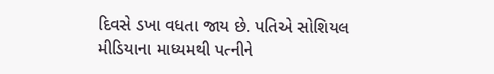દિવસે ડખા વધતા જાય છે. પતિએ સોશિયલ મીડિયાના માધ્યમથી પત્નીને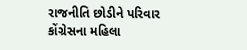રાજનીતિ છોડીને પરિવાર
કોંગ્રેસના મહિલા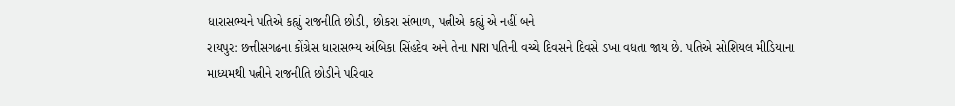ધારાસભ્યને પતિએ કહ્યું રાજનીતિ છોડી, છોકરા સંભાળ, પત્નીએ કહ્યું એ નહીં બને
રાયપુર: છત્તીસગઢના કોંગ્રેસ ધારાસભ્ય અંબિકા સિંહદેવ અને તેના NRI પતિની વચ્ચે દિવસને દિવસે ડખા વધતા જાય છે. પતિએ સોશિયલ મીડિયાના માધ્યમથી પત્નીને રાજનીતિ છોડીને પરિવાર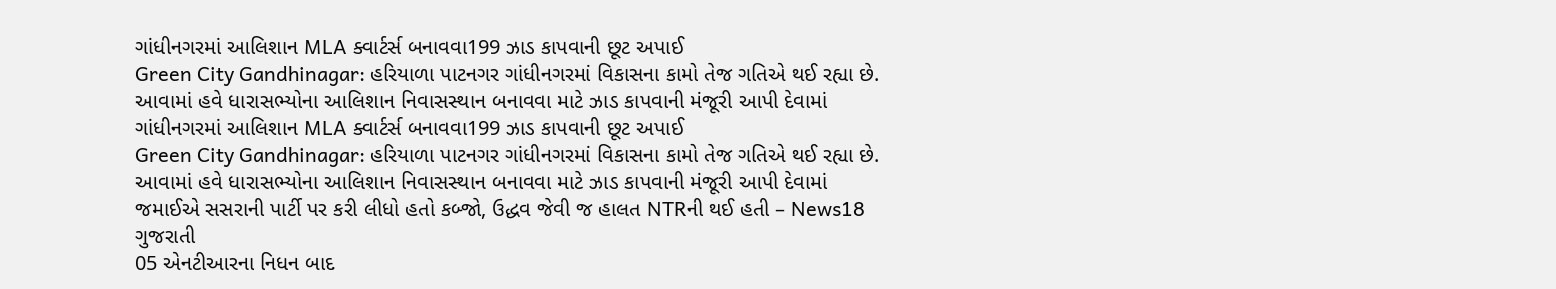ગાંધીનગરમાં આલિશાન MLA ક્વાર્ટર્સ બનાવવા199 ઝાડ કાપવાની છૂટ અપાઈ
Green City Gandhinagar: હરિયાળા પાટનગર ગાંધીનગરમાં વિકાસના કામો તેજ ગતિએ થઈ રહ્યા છે. આવામાં હવે ધારાસભ્યોના આલિશાન નિવાસસ્થાન બનાવવા માટે ઝાડ કાપવાની મંજૂરી આપી દેવામાં
ગાંધીનગરમાં આલિશાન MLA ક્વાર્ટર્સ બનાવવા199 ઝાડ કાપવાની છૂટ અપાઈ
Green City Gandhinagar: હરિયાળા પાટનગર ગાંધીનગરમાં વિકાસના કામો તેજ ગતિએ થઈ રહ્યા છે. આવામાં હવે ધારાસભ્યોના આલિશાન નિવાસસ્થાન બનાવવા માટે ઝાડ કાપવાની મંજૂરી આપી દેવામાં
જમાઈએ સસરાની પાર્ટી પર કરી લીધો હતો કબ્જો, ઉદ્ધવ જેવી જ હાલત NTRની થઈ હતી – News18 ગુજરાતી
05 એનટીઆરના નિધન બાદ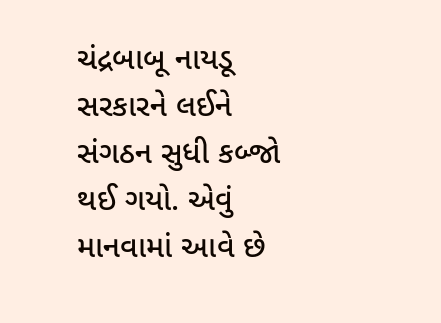ચંદ્રબાબૂ નાયડૂ સરકારને લઈને સંગઠન સુધી કબ્જો થઈ ગયો. એવું માનવામાં આવે છે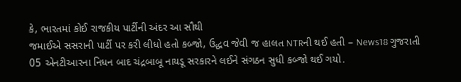કે, ભારતમાં કોઈ રાજકીય પાર્ટીની અંદર આ સૌથી
જમાઈએ સસરાની પાર્ટી પર કરી લીધો હતો કબ્જો, ઉદ્ધવ જેવી જ હાલત NTRની થઈ હતી – News18 ગુજરાતી
05 એનટીઆરના નિધન બાદ ચંદ્રબાબૂ નાયડૂ સરકારને લઈને સંગઠન સુધી કબ્જો થઈ ગયો.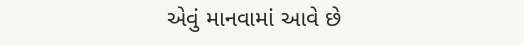એવું માનવામાં આવે છે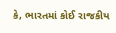કે, ભારતમાં કોઈ રાજકીય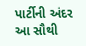પાર્ટીની અંદર આ સૌથી